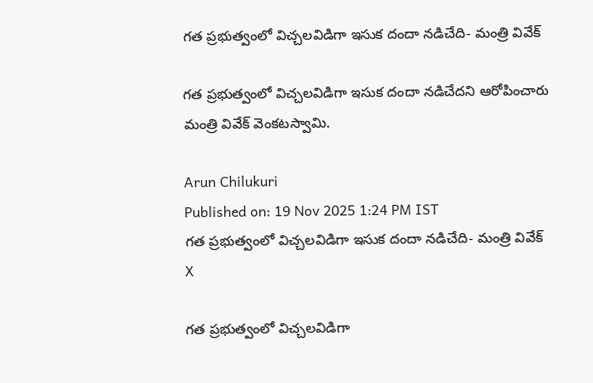గత ప్రభుత్వంలో విచ్చలవిడిగా ఇసుక దందా నడిచేది- మంత్రి వివేక్

గత ప్రభుత్వంలో విచ్చలవిడిగా ఇసుక దందా నడిచేదని ఆరోపించారు మంత్రి వివేక్ వెంకటస్వామి.

Arun Chilukuri
Published on: 19 Nov 2025 1:24 PM IST
గత ప్రభుత్వంలో విచ్చలవిడిగా ఇసుక దందా నడిచేది- మంత్రి వివేక్
X

గత ప్రభుత్వంలో విచ్చలవిడిగా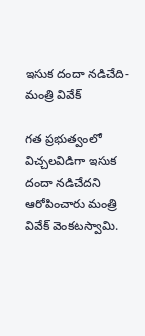ఇసుక దందా నడిచేది- మంత్రి వివేక్

గత ప్రభుత్వంలో విచ్చలవిడిగా ఇసుక దందా నడిచేదని ఆరోపించారు మంత్రి వివేక్ వెంకటస్వామి.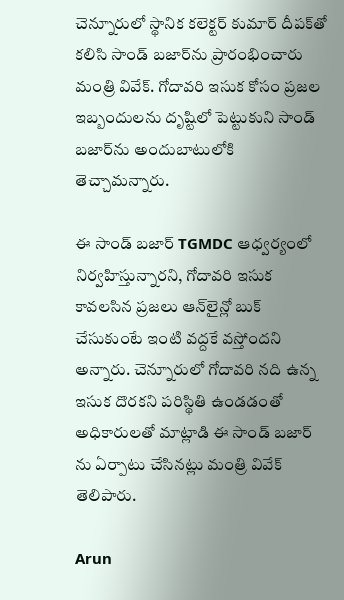చెన్నూరులో స్థానిక కలెక్టర్ కుమార్ దీపక్‌తో కలిసి సాండ్ బజార్‌ను ప్రారంభించారు మంత్రి వివేక్. గోదావరి ఇసుక కోసం ప్రజల ఇబ్బందులను దృష్టిలో పెట్టుకుని సాండ్ బజార్‌ను అందుబాటులోకి తెచ్చామన్నారు.

ఈ సాండ్ బజార్ TGMDC ఆధ్వర్యంలో నిర్వహిస్తున్నారని, గోదావరి ఇసుక కావలసిన ప్రజలు ఆన్‌లైన్లో బుక్ చేసుకుంటే ఇంటి వద్దకే వస్తోందని అన్నారు. చెన్నూరులో గోదావరి నది ఉన్న ఇసుక దొరకని పరిస్థితి ఉండడంతో అధికారులతో మాట్లాడి ఈ సాండ్ బజార్ ను ఏర్పాటు చేసినట్లు మంత్రి వివేక్ తెలిపారు.

Arun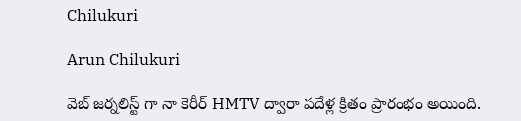Chilukuri

Arun Chilukuri

వెబ్ జర్నలిస్ట్ గా నా కెరీర్ HMTV ద్వారా పదేళ్ల క్రితం ప్రారంభం అయింది.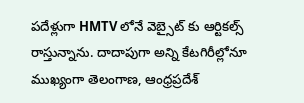పదేళ్లుగా HMTV లోనే వెబ్సైట్ కు ఆర్టికల్స్ రాస్తున్నాను. దాదాపుగా అన్ని కేటగిరీల్లోనూ ముఖ్యంగా తెలంగాణ, ఆంధ్రప్రదేశ్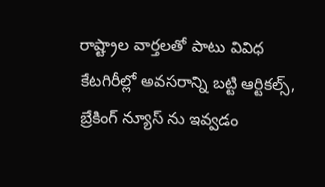రాష్ట్రాల వార్తలతో పాటు వివిధ కేటగిరీల్లో అవసరాన్ని బట్టి ఆర్టికల్స్, బ్రేకింగ్ న్యూస్ ను ఇవ్వడం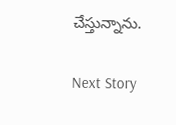చేస్తున్నాను.

Next Story